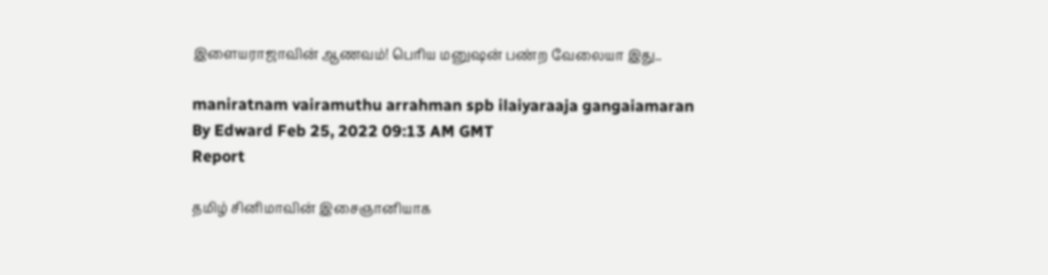இளையராஜாவின் ஆணவம்! பெரிய மனுஷன் பண்ற வேலையா இது..

maniratnam vairamuthu arrahman spb ilaiyaraaja gangaiamaran
By Edward Feb 25, 2022 09:13 AM GMT
Report

தமிழ் சினிமாவின் இசைஞானியாக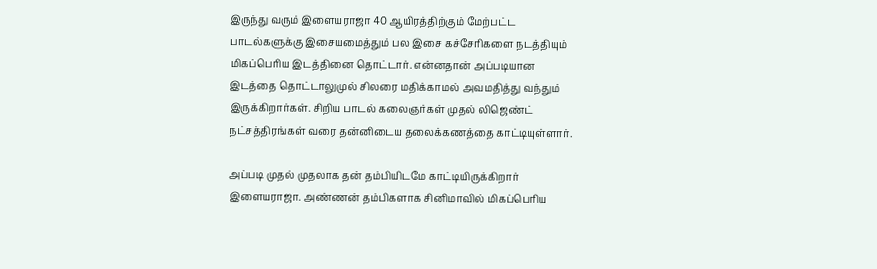இருந்து வரும் இளையராஜா 40 ஆயிரத்திற்கும் மேற்பட்ட பாடல்களுக்கு இசையமைத்தும் பல இசை கச்சேரிகளை நடத்தியும் மிகப்பெரிய இடத்தினை தொட்டார். என்னதான் அப்படியான இடத்தை தொட்டாலுமுல் சிலரை மதிக்காமல் அவமதித்து வந்தும் இருக்கிறார்கள். சிறிய பாடல் கலைஞர்கள் முதல் லிஜெண்ட் நட்சத்திரங்கள் வரை தன்னிடைய தலைக்கணத்தை காட்டியுள்ளார்.

அப்படி முதல் முதலாக தன் தம்பியிடமே காட்டியிருக்கிறார் இளையராஜா. அண்ணன் தம்பிகளாக சினிமாவில் மிகப்பெரிய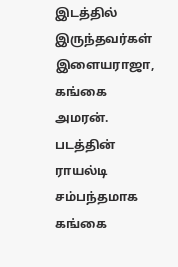இடத்தில் இருந்தவர்கள் இளையராஜா, கங்கை அமரன். படத்தின் ராயல்டி சம்பந்தமாக கங்கை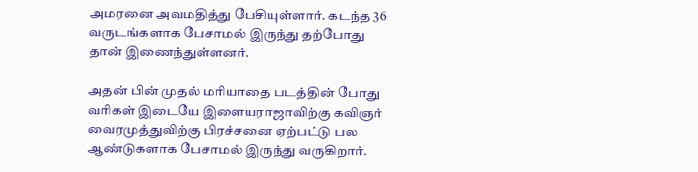அமரனை அவமதித்து பேசியுள்ளார். கடந்த 36 வருடங்களாக பேசாமல் இருந்து தற்போது தான் இணைந்துள்ளனர்.

அதன் பின் முதல் மரியாதை படத்தின் போது வரிகள் இடையே இளையராஜாவிற்கு கவிஞர் வைரமுத்துவிற்கு பிரச்சனை ஏற்பட்டு பல ஆண்டுகளாக பேசாமல் இருந்து வருகிறார்.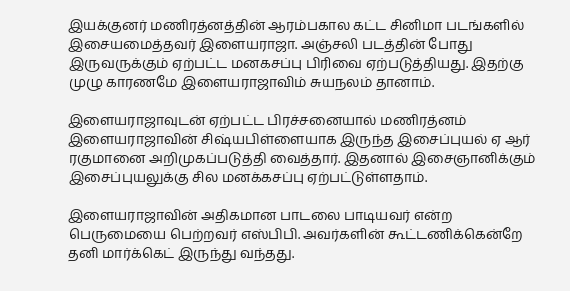இயக்குனர் மணிரத்னத்தின் ஆரம்பகால கட்ட சினிமா படங்களில் இசையமைத்தவர் இளையராஜா. அஞ்சலி படத்தின் போது இருவருக்கும் ஏற்பட்ட மனகசப்பு பிரிவை ஏற்படுத்தியது. இதற்கு முழு காரணமே இளையராஜாவிம் சுயநலம் தானாம்.

இளையராஜாவுடன் ஏற்பட்ட பிரச்சனையால் மணிரத்னம் இளையராஜாவின் சிஷ்யபிள்ளையாக இருந்த இசைப்புயல் ஏ ஆர் ரகுமானை அறிமுகப்படுத்தி வைத்தார். இதனால் இசைஞானிக்கும் இசைப்புயலுக்கு சில மனக்கசப்பு ஏற்பட்டுள்ளதாம்.

இளையராஜாவின் அதிகமான பாடலை பாடியவர் என்ற பெருமையை பெற்றவர் எஸ்பிபி. அவர்களின் கூட்டணிக்கென்றே தனி மார்க்கெட் இருந்து வந்தது.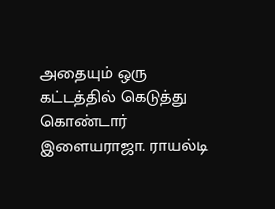அதையும் ஒரு கட்டத்தில் கெடுத்து கொண்டார் இளையராஜா. ராயல்டி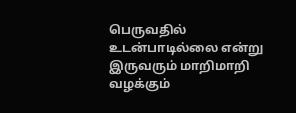பெருவதில் உடன்பாடில்லை என்று இருவரும் மாறிமாறி வழக்கும்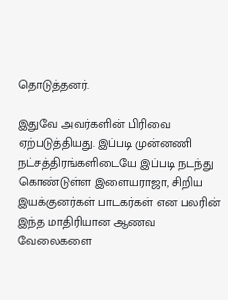தொடுத்தனர்.

இதுவே அவர்களின் பிரிவை ஏற்படுத்தியது. இப்படி முன்னணி நட்சத்திரங்களிடையே இப்படி நடந்து கொண்டுள்ள இளையராஜா, சிறிய இயக்குனர்கள் பாடகர்கள் என பலரின் இந்த மாதிரியான ஆணவ வேலைகளை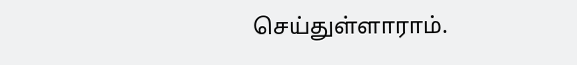செய்துள்ளாராம்.